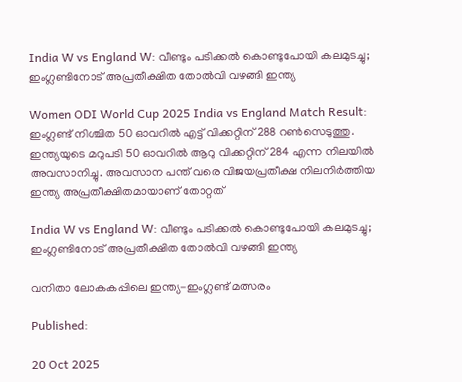India W vs England W: വീണ്ടും പടിക്കല്‍ കൊണ്ടുപോയി കലമുടച്ചു; ഇംഗ്ലണ്ടിനോട് അപ്രതീക്ഷിത തോല്‍വി വഴങ്ങി ഇന്ത്യ

Women ODI World Cup 2025 India vs England Match Result: ഇംഗ്ലണ്ട് നിശ്ചിത 50 ഓവറില്‍ എട്ട് വിക്കറ്റിന് 288 റണ്‍സെടുത്തു. ഇന്ത്യയുടെ മറുപടി 50 ഓവറില്‍ ആറു വിക്കറ്റിന് 284 എന്ന നിലയില്‍ അവസാനിച്ചു. അവസാന പന്ത് വരെ വിജയപ്രതീക്ഷ നിലനിര്‍ത്തിയ ഇന്ത്യ അപ്രതീക്ഷിതമായാണ് തോറ്റത്

India W vs England W: വീണ്ടും പടിക്കല്‍ കൊണ്ടുപോയി കലമുടച്ചു; ഇംഗ്ലണ്ടിനോട് അപ്രതീക്ഷിത തോല്‍വി വഴങ്ങി ഇന്ത്യ

വനിതാ ലോകകപ്പിലെ ഇന്ത്യ-ഇംഗ്ലണ്ട് മത്സരം

Published:

20 Oct 2025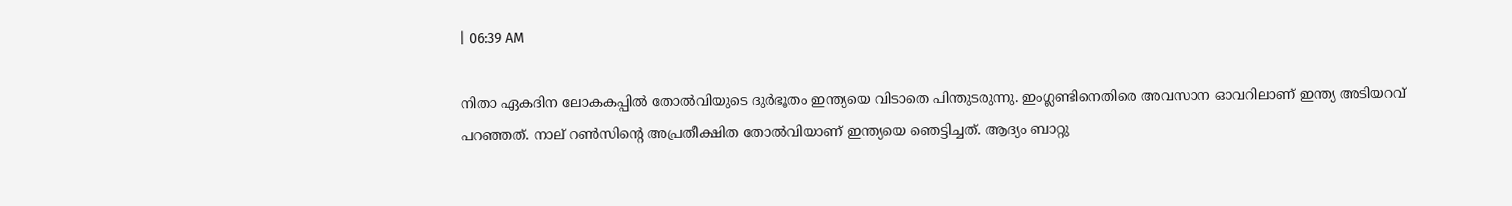| 06:39 AM

നിതാ ഏകദിന ലോകകപ്പില്‍ തോല്‍വിയുടെ ദുര്‍ഭൂതം ഇന്ത്യയെ വിടാതെ പിന്തുടരുന്നു. ഇംഗ്ലണ്ടിനെതിരെ അവസാന ഓവറിലാണ് ഇന്ത്യ അടിയറവ് പറഞ്ഞത്. നാല് റണ്‍സിന്റെ അപ്രതീക്ഷിത തോല്‍വിയാണ് ഇന്ത്യയെ ഞെട്ടിച്ചത്. ആദ്യം ബാറ്റു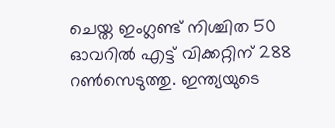ചെയ്ത ഇംഗ്ലണ്ട് നിശ്ചിത 50 ഓവറില്‍ എട്ട് വിക്കറ്റിന് 288 റണ്‍സെടുത്തു. ഇന്ത്യയുടെ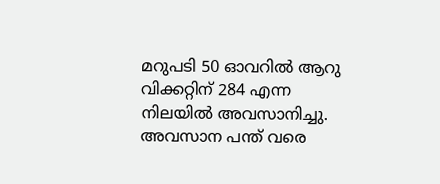മറുപടി 50 ഓവറില്‍ ആറു വിക്കറ്റിന് 284 എന്ന നിലയില്‍ അവസാനിച്ചു. അവസാന പന്ത് വരെ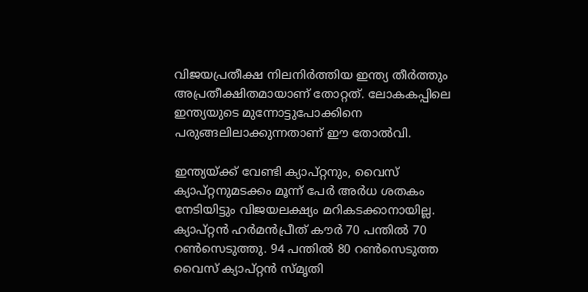വിജയപ്രതീക്ഷ നിലനിര്‍ത്തിയ ഇന്ത്യ തീര്‍ത്തും അപ്രതീക്ഷിതമായാണ് തോറ്റത്. ലോകകപ്പിലെ ഇന്ത്യയുടെ മുന്നോട്ടുപോക്കിനെ പരുങ്ങലിലാക്കുന്നതാണ് ഈ തോല്‍വി.

ഇന്ത്യയ്ക്ക് വേണ്ടി ക്യാപ്റ്റനും, വൈസ് ക്യാപ്റ്റനുമടക്കം മൂന്ന് പേര്‍ അര്‍ധ ശതകം നേടിയിട്ടും വിജയലക്ഷ്യം മറികടക്കാനായില്ല. ക്യാപ്റ്റന്‍ ഹര്‍മന്‍പ്രീത് കൗര്‍ 70 പന്തില്‍ 70 റണ്‍സെടുത്തു. 94 പന്തില്‍ 80 റണ്‍സെടുത്ത വൈസ് ക്യാപ്റ്റന്‍ സ്മൃതി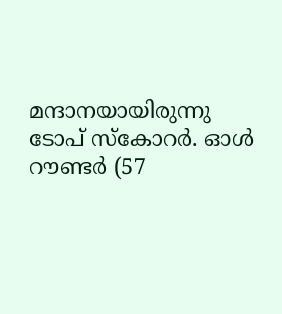മന്ദാനയായിരുന്നു ടോപ് സ്‌കോറര്‍. ഓള്‍ റൗണ്ടര്‍ (57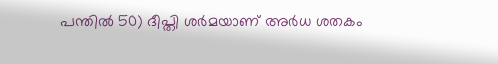പന്തില്‍ 50) ദീപ്തി ശര്‍മയാണ് അര്‍ധ ശതകം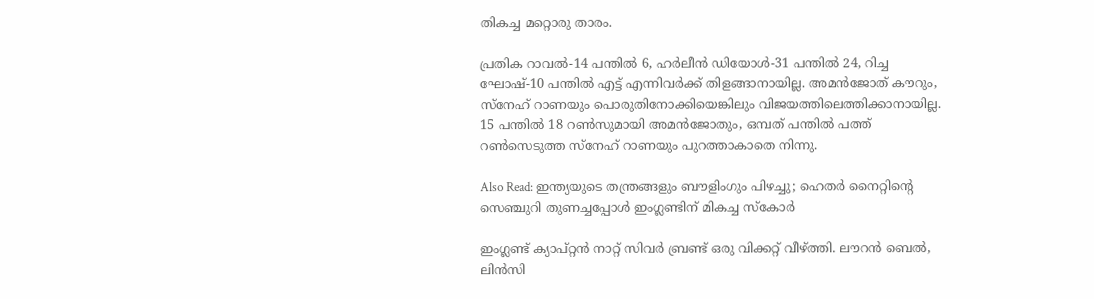തികച്ച മറ്റൊരു താരം.

പ്രതിക റാവല്‍-14 പന്തില്‍ 6, ഹര്‍ലീന്‍ ഡിയോള്‍-31 പന്തില്‍ 24, റിച്ച ഘോഷ്-10 പന്തില്‍ എട്ട് എന്നിവര്‍ക്ക് തിളങ്ങാനായില്ല. അമന്‍ജോത് കൗറും, സ്‌നേഹ് റാണയും പൊരുതിനോക്കിയെങ്കിലും വിജയത്തിലെത്തിക്കാനായില്ല. 15 പന്തില്‍ 18 റണ്‍സുമായി അമന്‍ജോതും, ഒമ്പത് പന്തില്‍ പത്ത് റണ്‍സെടുത്ത സ്‌നേഹ് റാണയും പുറത്താകാതെ നിന്നു.

Also Read: ഇന്ത്യയുടെ തന്ത്രങ്ങളും ബൗളിംഗും പിഴച്ചു; ഹെതർ നൈറ്റിൻ്റെ സെഞ്ചുറി തുണച്ചപ്പോൾ ഇംഗ്ലണ്ടിന് മികച്ച സ്കോർ

ഇംഗ്ലണ്ട് ക്യാപ്റ്റന്‍ നാറ്റ് സിവര്‍ ബ്രണ്ട് ഒരു വിക്കറ്റ് വീഴ്ത്തി. ലൗറന്‍ ബെല്‍, ലിന്‍സി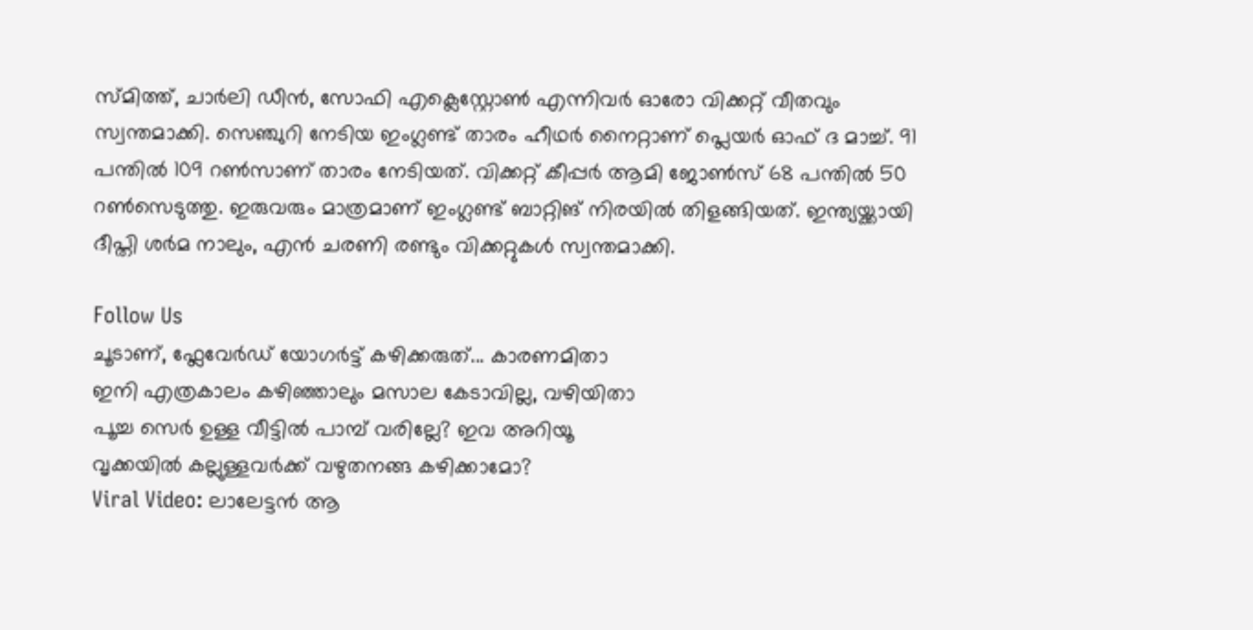സ്മിത്ത്, ചാര്‍ലി ഡീന്‍, സോഫി എക്ലെസ്റ്റോണ്‍ എന്നിവര്‍ ഓരോ വിക്കറ്റ് വീതവും സ്വന്തമാക്കി. സെഞ്ചുറി നേടിയ ഇംഗ്ലണ്ട് താരം ഹീഥര്‍ നൈറ്റാണ് പ്ലെയര്‍ ഓഫ് ദ മാച്ച്. 91 പന്തില്‍ 109 റണ്‍സാണ് താരം നേടിയത്. വിക്കറ്റ് കീപ്പര്‍ ആമി ജോണ്‍സ് 68 പന്തില്‍ 50 റണ്‍സെടുത്തു. ഇരുവരും മാത്രമാണ് ഇംഗ്ലണ്ട് ബാറ്റിങ് നിരയില്‍ തിളങ്ങിയത്. ഇന്ത്യയ്ക്കായി ദീപ്തി ശര്‍മ നാലും, എന്‍ ചരണി രണ്ടും വിക്കറ്റുകള്‍ സ്വന്തമാക്കി.

Follow Us
ചൂടാണ്, ഫ്ലേവേർഡ് യോഗർട്ട് കഴിക്കരുത്... കാരണമിതാ
ഇനി എത്രകാലം കഴിഞ്ഞാലും മസാല കേടാവില്ല, വഴിയിതാ
പൂച്ച സെർ ഉള്ള വീട്ടിൽ പാമ്പ് വരില്ലേ? ഇവ അറിയൂ
വൃക്കയിൽ കല്ലുള്ളവർക്ക് വഴുതനങ്ങ കഴിക്കാമോ?
Viral Video: ലാലേട്ടൻ ആ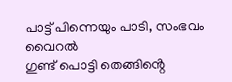പാട്ട് പിന്നെയും പാടി, സംഭവം വൈറൽ
ഗുണ്ട് പൊട്ടി തെങ്ങിൻ്റെ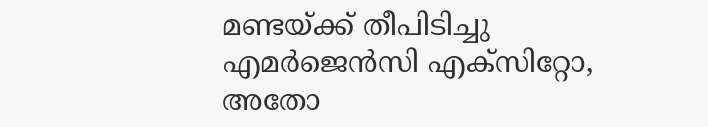മണ്ടയ്ക്ക് തീപിടിച്ചു
എമർജെൻസി എക്സിറ്റോ, അതോ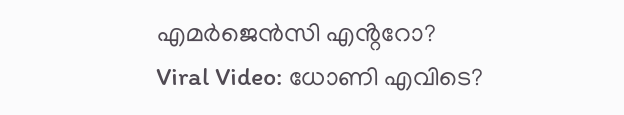എമർജെൻസി എൻ്ററോ?
Viral Video: ധോണി എവിടെ?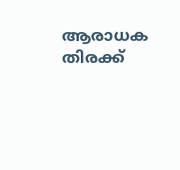ആരാധക തിരക്ക്